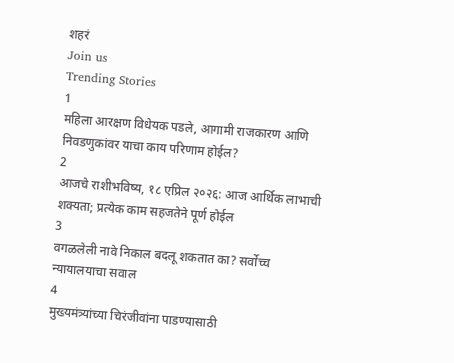शहरं
Join us
Trending Stories
1
महिला आरक्षण विधेयक पडले, आगामी राजकारण आणि निवडणुकांवर याचा काय परिणाम होईल?
2
आजचे राशीभविष्य, १८ एप्रिल २०२६: आज आर्थिक लाभाची शक्यता; प्रत्येक काम सहजतेने पूर्ण होईल
3
वगळलेली नावे निकाल बदलू शकतात का? सर्वोच्च न्यायालयाचा सवाल
4
मुख्यमंत्र्यांच्या चिरंजीवांना पाडण्यासाठी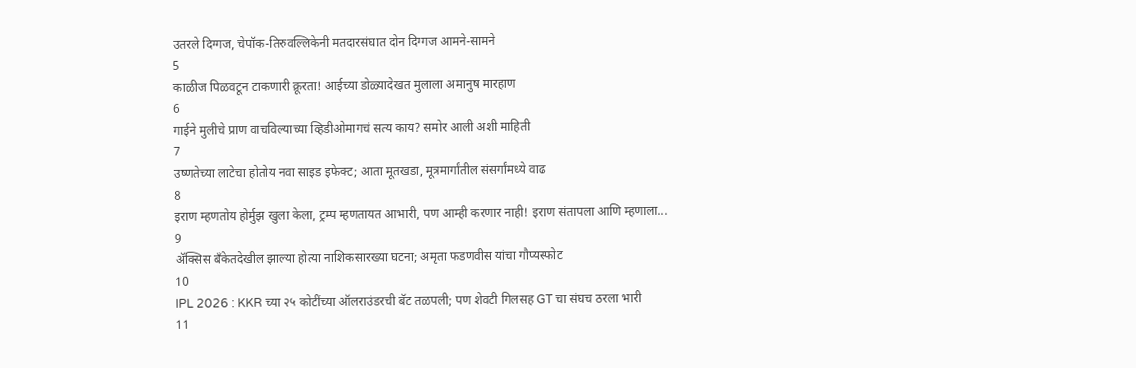उतरले दिग्गज, चेपॉक-तिरुवल्लिकेनी मतदारसंघात दोन दिग्गज आमने-सामने
5
काळीज पिळवटून टाकणारी क्रूरता! आईच्या डोळ्यादेखत मुलाला अमानुष मारहाण
6
गाईने मुलीचे प्राण वाचविल्याच्या व्हिडीओमागचं सत्य काय? समोर आली अशी माहिती
7
उष्णतेच्या लाटेचा होतोय नवा साइड इफेक्ट; आता मूतखडा, मूत्रमार्गांतील संसर्गांमध्ये वाढ
8
इराण म्हणतोय होर्मुझ खुला केला, ट्रम्प म्हणतायत आभारी, पण आम्ही करणार नाही! इराण संतापला आणि म्हणाला...
9
ॲक्सिस बँकेतदेखील झाल्या होत्या नाशिकसारख्या घटना; अमृता फडणवीस यांचा गौप्यस्फोट
10
IPL 2026 : KKR च्या २५ कोटींच्या ऑलराउंडरची बॅट तळपली; पण शेवटी गिलसह GT चा संघच ठरला भारी
11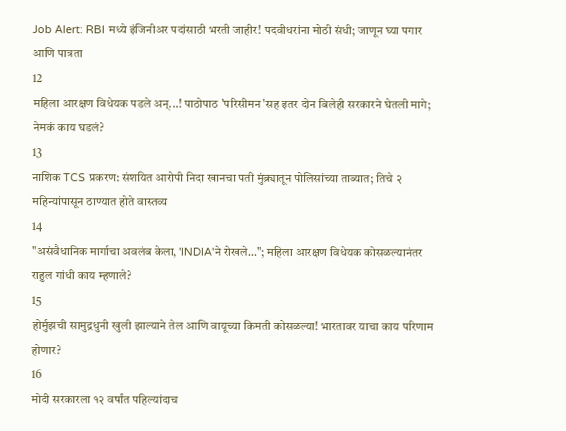Job Alert: RBI मध्ये इंजिनीअर पदांसाठी भरती जाहीर! पदवीधरांना मोठी संधी; जाणून घ्या पगार आणि पात्रता
12
महिला आरक्षण विधेयक पडले अन्...! पाठोपाठ 'परिसीमन'सह इतर दोन बिलेही सरकारने घेतली मागे; नेमकं काय घडलं?
13
नाशिक TCS प्रकरण: संशयित आरोपी निदा खानचा पती मुंब्र्यातून पोलिसांच्या ताब्यात; तिचे २ महिन्यांपासून ठाण्यात होते वास्तव्य
14
"असंवैधानिक मार्गाचा अवलंब केला, 'INDIA'ने रोखले..."; महिला आरक्षण विधेयक कोसळल्यानंतर राहुल गांधी काय म्हणाले?
15
होर्मुझची सामुद्रधुनी खुली झाल्याने तेल आणि वायूच्या किमती कोसळल्या! भारतावर याचा काय परिणाम होणार?
16
मोदी सरकारला १२ वर्षांत पहिल्यांदाच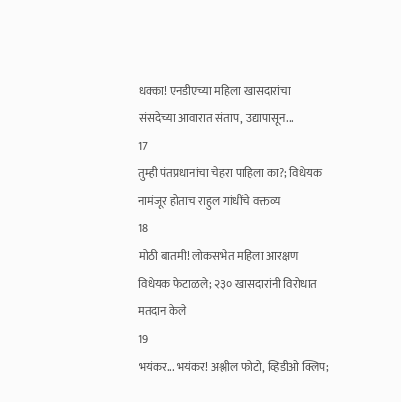धक्का! एनडीएच्या महिला खासदारांचा संसदेच्या आवारात संताप, उद्यापासून...
17
तुम्ही पंतप्रधानांचा चेहरा पाहिला का?; विधेयक नामंजूर होताच राहुल गांधींचे वक्तव्य
18
मोठी बातमी! लोकसभेत महिला आरक्षण विधेयक फेटाळले; २३० खासदारांनी विरोधात मतदान केले
19
भयंकर... भयंकर! अश्लील फोटो, व्हिडीओ क्लिप;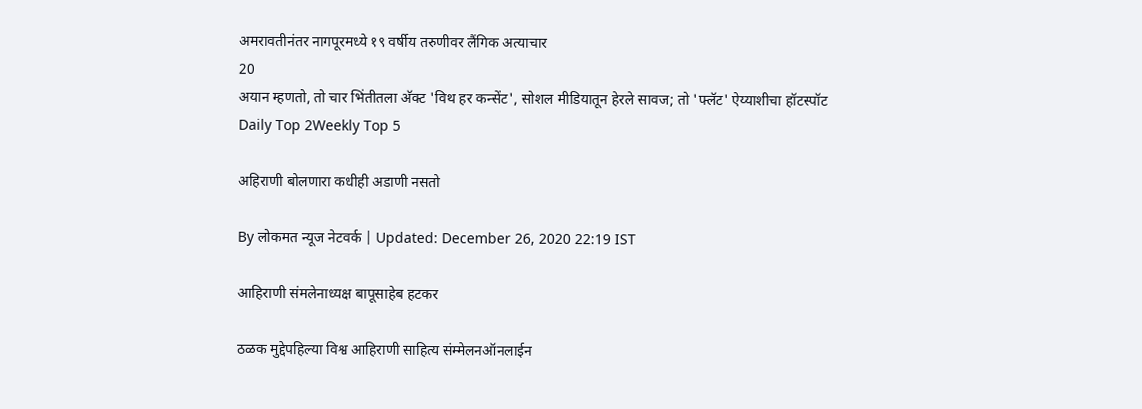अमरावतीनंतर नागपूरमध्ये १९ वर्षीय तरुणीवर लैंगिक अत्याचार
20
अयान म्हणतो, तो चार भिंतीतला अ‍ॅक्ट 'विथ हर कन्सेंट', सोशल मीडियातून हेरले सावज; तो 'फ्लॅट' ऐय्याशीचा हॉटस्पॉट
Daily Top 2Weekly Top 5

अहिराणी बोलणारा कधीही अडाणी नसतो

By लोकमत न्यूज नेटवर्क | Updated: December 26, 2020 22:19 IST

आहिराणी संमलेनाध्यक्ष बापूसाहेब हटकर

ठळक मुद्देपहिल्या विश्व आहिराणी साहित्य संम्मेलनऑनलाईन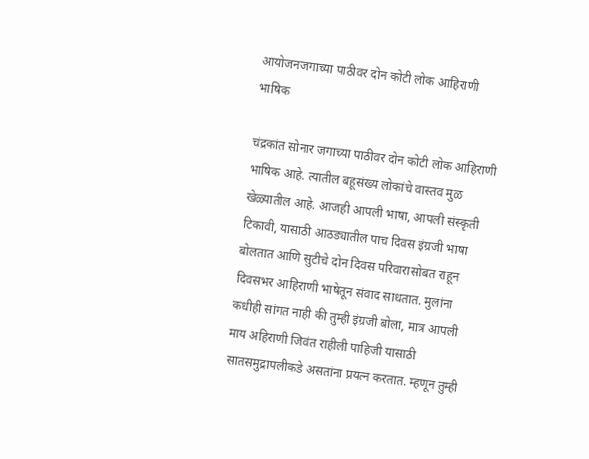आयोजनजगाच्या पाठीवर दोन कोटी लोक आहिराणी भाषिक

चंद्रकांत सोनार जगाच्या पाठीवर दोन कोटी लोक आहिराणी भाषिक आहे. त्यातील बहूसंख्य लोकांचे वास्तव मुळ खेळ्यातील आहे. आजही आपली भाषा, आपली संस्कृती टिकावी, यासाठी आठड्यातील पाच दिवस इंग्रजी भाषा बोलतात आणि सुटीचे दोन दिवस परिवारासोबत राहून दिवसभर आहिराणी भाषेतून संवाद साधतात. मुलांना कधीही सांगत नाही की तुम्ही इंग्रजी बोला, मात्र आपली माय अहिराणी जिवंत राहीली पाहिजी यासाठी सातसमुद्रापलीकडे असतांना प्रयत्न करतात. म्हणून तुम्ही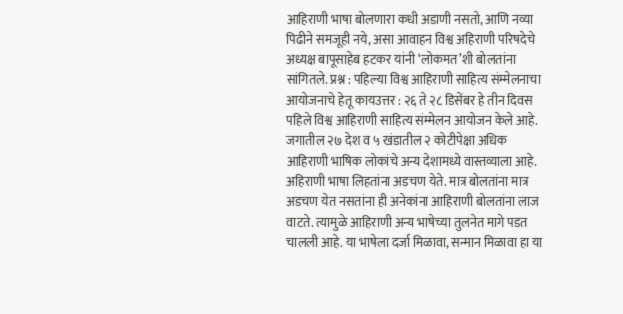आहिराणी भाषा बोलणारा कधी अडाणी नसतो, आणि नव्या पिढीने समजूही नये, असा आवाहन विश्व अहिराणी परिषदेचे अध्यक्ष बापूसाहेब हटकर यांनी ‘लोकमत’शी बोलतांना सांगितले. प्रश्न : पहिल्या विश्व आहिराणी साहित्य संम्मेलनाचा आयोजनाचे हेतू कायउत्तर : २६ ते २८ डिसेंबर हे तीन दिवस पहिले विश्व आहिराणी साहित्य संम्मेलन आयोजन केले आहे. जगातील २७ देश व ५ खंडातील २ कोटीपेक्षा अधिक आहिराणी भाषिक लोकांचे अन्य देशामध्ये वास्तव्याला आहे. अहिराणी भाषा लिहतांना अडचण येते. मात्र बोलतांना मात्र अडचण येत नसतांना ही अनेकांना आहिराणी बोलतांना लाज वाटते. त्यामुळे आहिराणी अन्य भाषेच्या तुलनेत मागे पडत चालली आहे. या भाषेला दर्जा मिळावा, सन्मान मिळावा हा या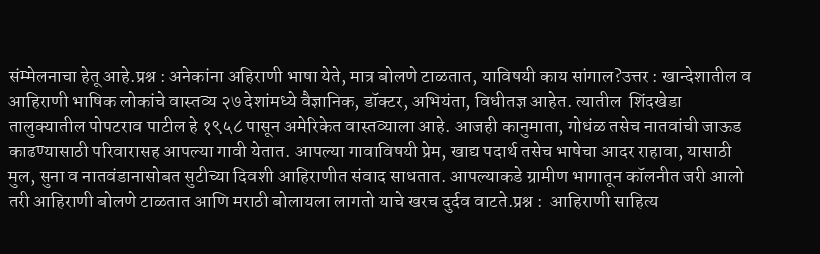संम्मेलनाचा हेतू आहे.प्रश्न : अनेकांना अहिराणी भाषा येते, मात्र बोलणे टाळतात, याविषयी काय सांगाल?उत्तर : खान्देशातील व आहिराणी भाषिक लोकांचे वास्तव्य २७ देशांमध्ये वैज्ञानिक, डॉक्टर, अभियंता, विधीतज्ञ आहेत. त्यातील  शिंदखेडा तालुक्यातील पोपटराव पाटील हे १९५८ पासून अमेरिकेत वास्तव्याला आहे. आजही कानुमाता, गोधंळ तसेच नातवांची जाऊड काढण्यासाठी परिवारासह आपल्या गावी येतात. आपल्या गावाविषयी प्रेम, खाद्य पदार्थ तसेच भाषेचा आदर राहावा, यासाठी मुल, सुना व नातवंडानासोबत सुटीच्या दिवशी आहिराणीत संवाद साधतात. आपल्याकडे ग्रामीण भागातून कॉलनीत जरी आलो तरी आहिराणी बोलणे टाळतात आणि मराठी बोलायला लागतो याचे खरच दुर्दव वाटते.प्रश्न :  आहिराणी साहित्य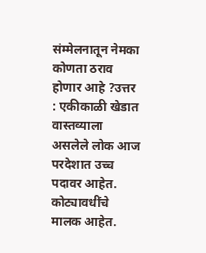संम्मेलनातून नेमका कोणता ठराव होणार आहे ?उत्तर : एकीकाळी खेडात वास्तव्याला असलेले लोक आज परदेशात उच्च पदावर आहेत. कोट्यावधींचे मालक आहेत.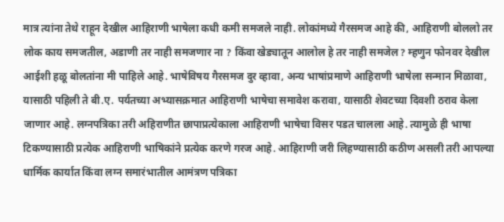मात्र त्यांना तेथे राहून देखील आहिराणी भाषेला कधी कमी समजले नाही. लोकांमध्ये गैरसमज आहे की, आहिराणी बोललो तर लोक काय समजतील, अडाणी तर नाही समजणार ना ? किंवा खेड्यातून आलोल हे तर नाही समजेल? म्हणुन फोनवर देखील आईशी हळू बोलतांना मी पाहिले आहे. भाषेविषय गैरसमज दुर व्हावा, अन्य भाषांप्रमाणे आहिराणी भाषेला सन्मान मिळावा, यासाठी पहिली ते बी.ए. पर्यतच्या अभ्यासक्रमात आहिराणी भाषेचा समावेश करावा, यासाठी शेवटच्या दिवशी ठराव केला जाणार आहे. लग्नपत्रिका तरी अहिराणीत छापाप्रत्येकाला आहिराणी भाषेचा विसर पडत चालला आहे. त्यामुळे ही भाषा टिकण्यासाठी प्रत्येक आहिराणी भाषिकांने प्रत्येक करणे गरज आहे. आहिराणी जरी लिहण्यासाठी कठीण असली तरी आपल्या धार्मिक कार्यात किंवा लग्न समारंभातील आमंत्रण पत्रिका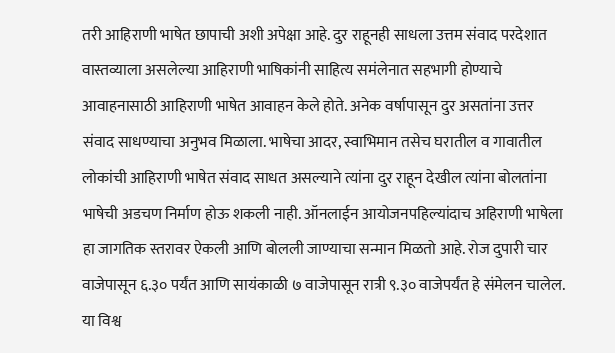तरी आहिराणी भाषेत छापाची अशी अपेक्षा आहे. दुर राहूनही साधला उत्तम संवाद परदेशात वास्तव्याला असलेल्या आहिराणी भाषिकांनी साहित्य समंलेनात सहभागी होण्याचे आवाहनासाठी आहिराणी भाषेत आवाहन केले होते. अनेक वर्षापासून दुर असतांना उत्तर संवाद साधण्याचा अनुभव मिळाला. भाषेचा आदर, स्वाभिमान तसेच घरातील व गावातील लोकांची आहिराणी भाषेत संवाद साधत असल्याने त्यांना दुर राहून देखील त्यांना बोलतांना भाषेची अडचण निर्माण होऊ शकली नाही. ऑनलाईन आयोजनपहिल्यांदाच अहिराणी भाषेला हा जागतिक स्तरावर ऐकली आणि बोलली जाण्याचा सन्मान मिळतो आहे. रोज दुपारी चार वाजेपासून ६.३० पर्यंत आणि सायंकाळी ७ वाजेपासून रात्री ९.३० वाजेपर्यंत हे संमेलन चालेल. या विश्व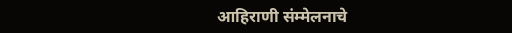आहिराणी संम्मेलनाचे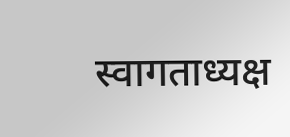स्वागताध्यक्ष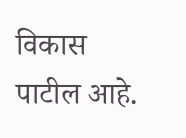विकास पाटील आहे.